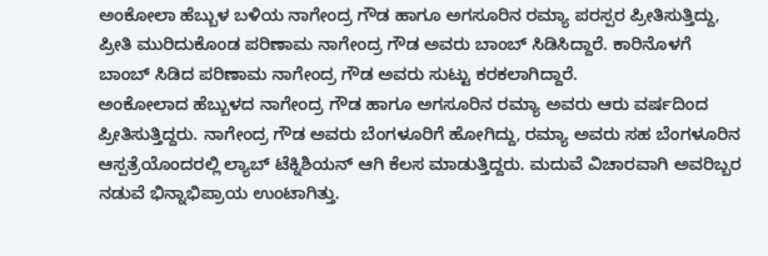ಅಂಕೋಲಾ ಹೆಬ್ಬುಳ ಬಳಿಯ ನಾಗೇಂದ್ರ ಗೌಡ ಹಾಗೂ ಅಗಸೂರಿನ ರಮ್ಯಾ ಪರಸ್ಪರ ಪ್ರೀತಿಸುತ್ತಿದ್ದು, ಪ್ರೀತಿ ಮುರಿದುಕೊಂಡ ಪರಿಣಾಮ ನಾಗೇಂದ್ರ ಗೌಡ ಅವರು ಬಾಂಬ್ ಸಿಡಿಸಿದ್ದಾರೆ. ಕಾರಿನೊಳಗೆ ಬಾಂಬ್ ಸಿಡಿದ ಪರಿಣಾಮ ನಾಗೇಂದ್ರ ಗೌಡ ಅವರು ಸುಟ್ಟು ಕರಕಲಾಗಿದ್ದಾರೆ.
ಅಂಕೋಲಾದ ಹೆಬ್ಬುಳದ ನಾಗೇಂದ್ರ ಗೌಡ ಹಾಗೂ ಅಗಸೂರಿನ ರಮ್ಯಾ ಅವರು ಆರು ವರ್ಷದಿಂದ ಪ್ರೀತಿಸುತ್ತಿದ್ದರು. ನಾಗೇಂದ್ರ ಗೌಡ ಅವರು ಬೆಂಗಳೂರಿಗೆ ಹೋಗಿದ್ದು, ರಮ್ಯಾ ಅವರು ಸಹ ಬೆಂಗಳೂರಿನ ಆಸ್ಪತ್ರೆಯೊಂದರಲ್ಲಿ ಲ್ಯಾಬ್ ಟೆಕ್ನಿಶಿಯನ್ ಆಗಿ ಕೆಲಸ ಮಾಡುತ್ತಿದ್ದರು. ಮದುವೆ ವಿಚಾರವಾಗಿ ಅವರಿಬ್ಬರ ನಡುವೆ ಭಿನ್ನಾಭಿಪ್ರಾಯ ಉಂಟಾಗಿತ್ತು.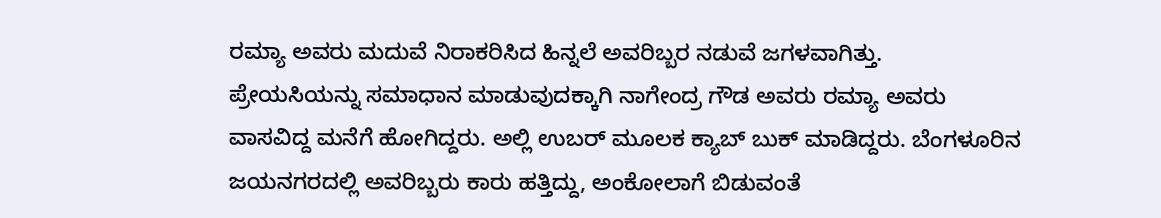ರಮ್ಯಾ ಅವರು ಮದುವೆ ನಿರಾಕರಿಸಿದ ಹಿನ್ನಲೆ ಅವರಿಬ್ಬರ ನಡುವೆ ಜಗಳವಾಗಿತ್ತು.
ಪ್ರೇಯಸಿಯನ್ನು ಸಮಾಧಾನ ಮಾಡುವುದಕ್ಕಾಗಿ ನಾಗೇಂದ್ರ ಗೌಡ ಅವರು ರಮ್ಯಾ ಅವರು ವಾಸವಿದ್ದ ಮನೆಗೆ ಹೋಗಿದ್ದರು. ಅಲ್ಲಿ ಉಬರ್ ಮೂಲಕ ಕ್ಯಾಬ್ ಬುಕ್ ಮಾಡಿದ್ದರು. ಬೆಂಗಳೂರಿನ ಜಯನಗರದಲ್ಲಿ ಅವರಿಬ್ಬರು ಕಾರು ಹತ್ತಿದ್ದು, ಅಂಕೋಲಾಗೆ ಬಿಡುವಂತೆ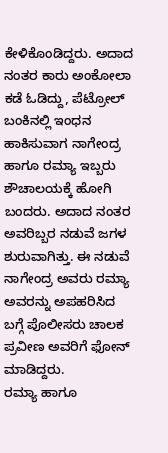ಕೇಳಿಕೊಂಡಿದ್ದರು. ಅದಾದ ನಂತರ ಕಾರು ಅಂಕೋಲಾ ಕಡೆ ಓಡಿದ್ದು, ಪೆಟ್ರೋಲ್ ಬಂಕಿನಲ್ಲಿ ಇಂಧನ ಹಾಕಿಸುವಾಗ ನಾಗೇಂದ್ರ ಹಾಗೂ ರಮ್ಯಾ ಇಬ್ಬರು ಶೌಚಾಲಯಕ್ಕೆ ಹೋಗಿ ಬಂದರು. ಅದಾದ ನಂತರ ಅವರಿಬ್ಬರ ನಡುವೆ ಜಗಳ ಶುರುವಾಗಿತ್ತು. ಈ ನಡುವೆ ನಾಗೇಂದ್ರ ಅವರು ರಮ್ಯಾ ಅವರನ್ನು ಅಪಹರಿಸಿದ ಬಗ್ಗೆ ಪೊಲೀಸರು ಚಾಲಕ ಪ್ರವೀಣ ಅವರಿಗೆ ಫೋನ್ ಮಾಡಿದ್ದರು.
ರಮ್ಯಾ ಹಾಗೂ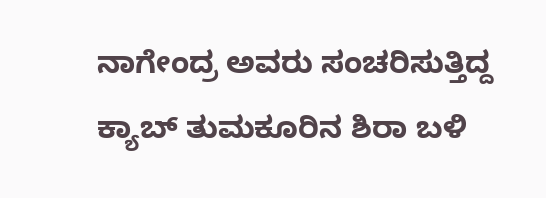ನಾಗೇಂದ್ರ ಅವರು ಸಂಚರಿಸುತ್ತಿದ್ದ ಕ್ಯಾಬ್ ತುಮಕೂರಿನ ಶಿರಾ ಬಳಿ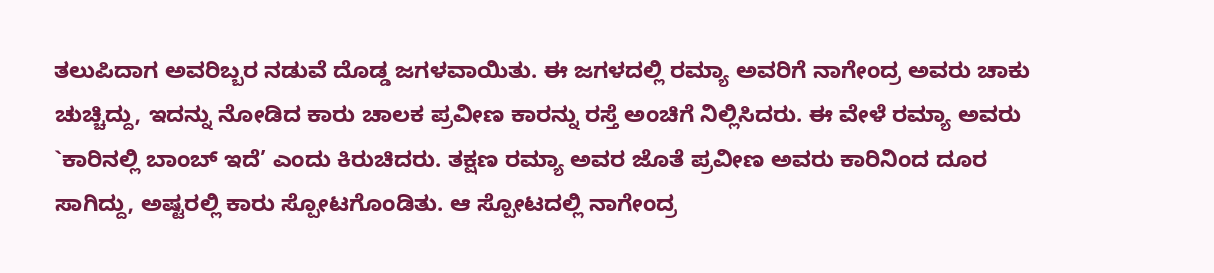ತಲುಪಿದಾಗ ಅವರಿಬ್ಬರ ನಡುವೆ ದೊಡ್ಡ ಜಗಳವಾಯಿತು. ಈ ಜಗಳದಲ್ಲಿ ರಮ್ಯಾ ಅವರಿಗೆ ನಾಗೇಂದ್ರ ಅವರು ಚಾಕು ಚುಚ್ಚಿದ್ದು, ಇದನ್ನು ನೋಡಿದ ಕಾರು ಚಾಲಕ ಪ್ರವೀಣ ಕಾರನ್ನು ರಸ್ತೆ ಅಂಚಿಗೆ ನಿಲ್ಲಿಸಿದರು. ಈ ವೇಳೆ ರಮ್ಯಾ ಅವರು `ಕಾರಿನಲ್ಲಿ ಬಾಂಬ್ ಇದೆ’ ಎಂದು ಕಿರುಚಿದರು. ತಕ್ಷಣ ರಮ್ಯಾ ಅವರ ಜೊತೆ ಪ್ರವೀಣ ಅವರು ಕಾರಿನಿಂದ ದೂರ ಸಾಗಿದ್ದು, ಅಷ್ಟರಲ್ಲಿ ಕಾರು ಸ್ಪೋಟಗೊಂಡಿತು. ಆ ಸ್ಪೋಟದಲ್ಲಿ ನಾಗೇಂದ್ರ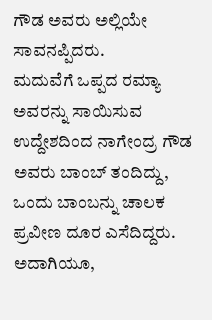ಗೌಡ ಅವರು ಅಲ್ಲಿಯೇ ಸಾವನಪ್ಪಿದರು.
ಮದುವೆಗೆ ಒಪ್ಪದ ರಮ್ಯಾ ಅವರನ್ನು ಸಾಯಿಸುವ ಉದ್ದೇಶದಿಂದ ನಾಗೇಂದ್ರ ಗೌಡ ಅವರು ಬಾಂಬ್ ತಂದಿದ್ದು, ಒಂದು ಬಾಂಬನ್ನು ಚಾಲಕ ಪ್ರವೀಣ ದೂರ ಎಸೆದಿದ್ದರು. ಅದಾಗಿಯೂ,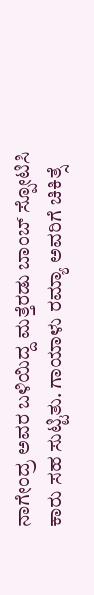ನಾಗೇಂದ್ರ ಅವರ ಬಳಿಯಿದ್ದ ಮತ್ತೆರಡು ಬಾಂಬ್ ಸ್ಪೋಟಿಸಿ ಕಾರು ಸಹ ಸುಟ್ಟಿತು. ಗಾಯಾಳು ರಮ್ಯಾ ಅವರಿಗೆ ಚಿಕಿತ್ಸೆ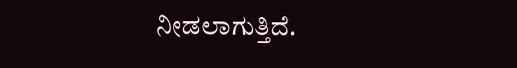ನೀಡಲಾಗುತ್ತಿದೆ.